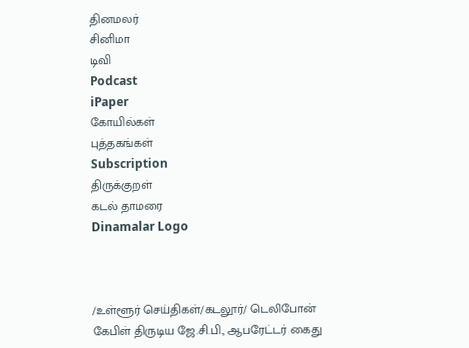தினமலர்
சினிமா
டிவி
Podcast
iPaper
கோயில்கள்
புத்தகங்கள்
Subscription
திருக்குறள்
கடல் தாமரை
Dinamalar Logo



/உள்ளூர் செய்திகள்/கடலூர்/ டெலிபோன் கேபிள் திருடிய ஜே.சி.பி., ஆபரேட்டர் கைது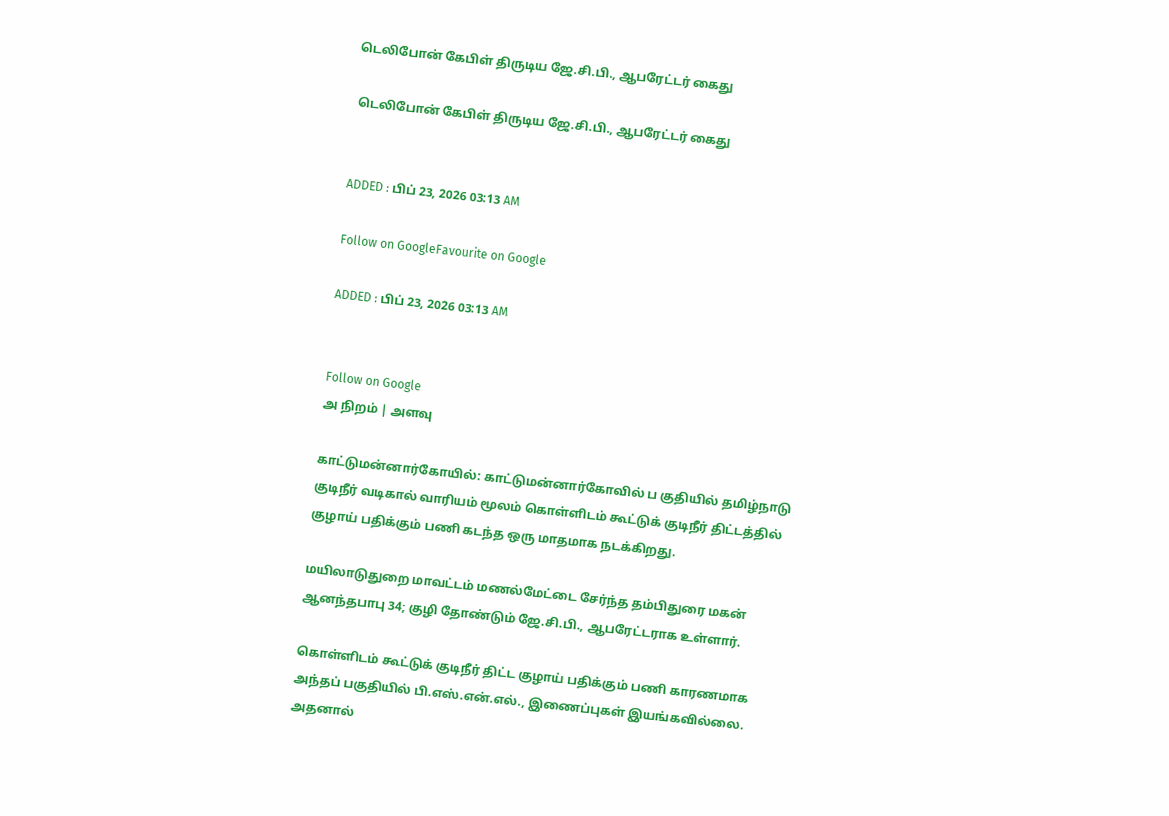டெலிபோன் கேபிள் திருடிய ஜே.சி.பி., ஆபரேட்டர் கைது

 டெலிபோன் கேபிள் திருடிய ஜே.சி.பி., ஆபரேட்டர் கைது


ADDED : பிப் 23, 2026 03:13 AM

Follow on GoogleFavourite on Google

ADDED : பிப் 23, 2026 03:13 AM


Follow on Google
அ நிறம் | அளவு

காட்டுமன்னார்கோயில்: காட்டுமன்னார்கோவில் ப குதியில் தமிழ்நாடு குடிநீர் வடிகால் வாரியம் மூலம் கொள்ளிடம் கூட்டுக் குடிநீர் திட்டத்தில் குழாய் பதிக்கும் பணி கடந்த ஒரு மாதமாக நடக்கிறது.

மயிலாடுதுறை மாவட்டம் மணல்மேட்டை சேர்ந்த தம்பிதுரை மகன் ஆனந்தபாபு 34; குழி தோண்டும் ஜே.சி.பி., ஆபரேட்டராக உள்ளார்.

கொள்ளிடம் கூட்டுக் குடிநீர் திட்ட குழாய் பதிக்கும் பணி காரணமாக அந்தப் பகுதியில் பி.எஸ்.என்.எல்., இணைப்புகள் இயங்கவில்லை. அதனால்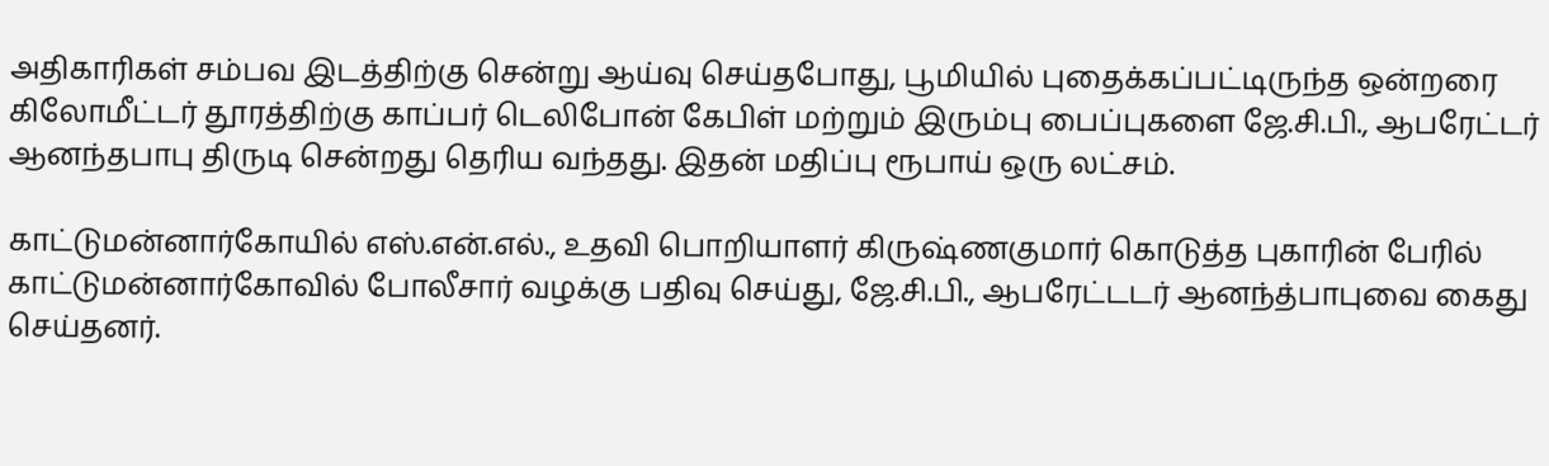அதிகாரிகள் சம்பவ இடத்திற்கு சென்று ஆய்வு செய்தபோது, பூமியில் புதைக்கப்பட்டிருந்த ஒன்றரை கிலோமீட்டர் தூரத்திற்கு காப்பர் டெலிபோன் கேபிள் மற்றும் இரும்பு பைப்புகளை ஜே.சி.பி., ஆபரேட்டர் ஆனந்தபாபு திருடி சென்றது தெரிய வந்தது. இதன் மதிப்பு ரூபாய் ஒரு லட்சம்.

காட்டுமன்னார்கோயில் எஸ்.என்.எல்., உதவி பொறியாளர் கிருஷ்ணகுமார் கொடுத்த புகாரின் பேரில் காட்டுமன்னார்கோவில் போலீசார் வழக்கு பதிவு செய்து, ஜே.சி.பி., ஆபரேட்டடர் ஆனந்த்பாபுவை கைது செய்தனர்.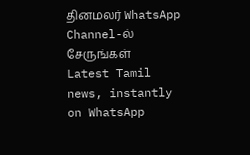தினமலர் WhatsApp Channel-ல் சேருங்கள்
Latest Tamil news, instantly on WhatsApp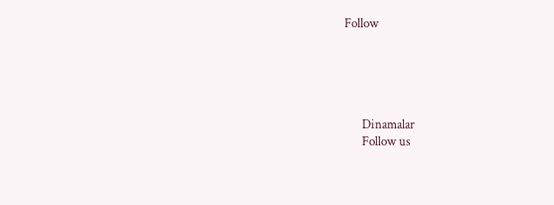Follow





      Dinamalar
      Follow us